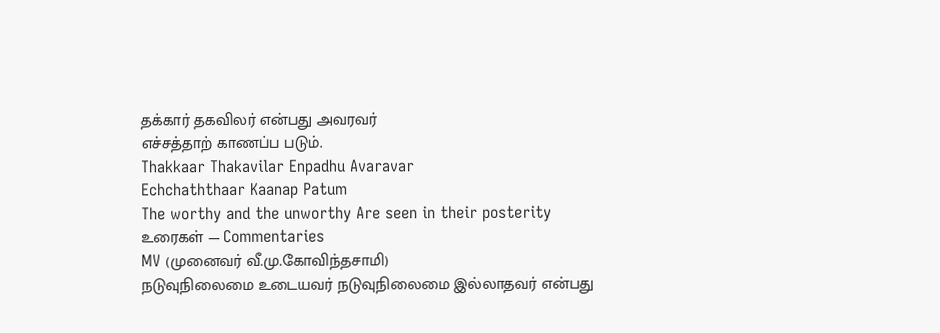தக்கார் தகவிலர் என்பது அவரவர்
எச்சத்தாற் காணப்ப படும்.
Thakkaar Thakavilar Enpadhu Avaravar
Echchaththaar Kaanap Patum
The worthy and the unworthy Are seen in their posterity
உரைகள் — Commentaries
MV (முனைவர் வீ.மு.கோவிந்தசாமி)
நடுவுநிலைமை உடையவர் நடுவுநிலைமை இல்லாதவர் என்பது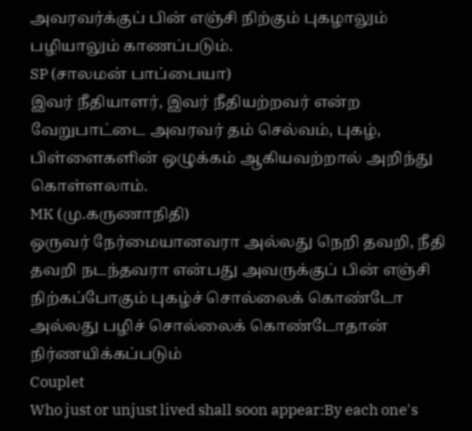அவரவர்க்குப் பின் எஞ்சி நிற்கும் புகழாலும் பழியாலும் காணப்படும்.
SP (சாலமன் பாப்பையா)
இவர் நீதியாளர், இவர் நீதியற்றவர் என்ற வேறுபாட்டை அவரவர் தம் செல்வம், புகழ், பிள்ளைகளின் ஒழுக்கம் ஆகியவற்றால் அறிந்து கொள்ளலாம்.
MK (மு.கருணாநிதி)
ஒருவர் நேர்மையானவரா அல்லது நெறி தவறி, நீதி தவறி நடந்தவரா என்பது அவருக்குப் பின் எஞ்சி நிற்கப்போகும் புகழ்ச் சொல்லைக் கொண்டோ அல்லது பழிச் சொல்லைக் கொண்டோதான் நிர்ணயிக்கப்படும்
Couplet
Who just or unjust lived shall soon appear:By each one's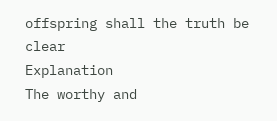offspring shall the truth be clear
Explanation
The worthy and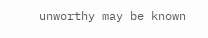unworthy may be known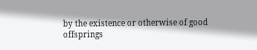by the existence or otherwise of good offsprings